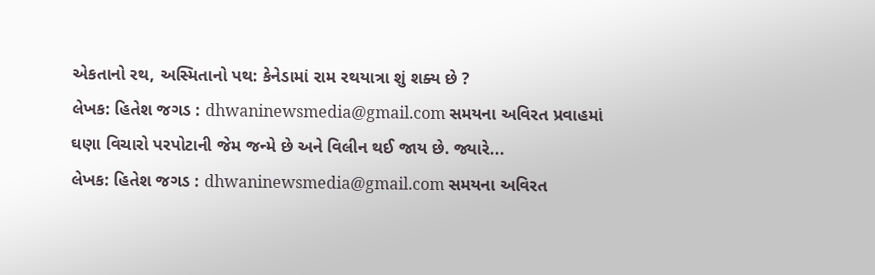એકતાનો રથ, અસ્મિતાનો પથ: કેનેડામાં રામ રથયાત્રા શું શક્ય છે ?
લેખક: હિતેશ જગડ : dhwaninewsmedia@gmail.com સમયના અવિરત પ્રવાહમાં ઘણા વિચારો પરપોટાની જેમ જન્મે છે અને વિલીન થઈ જાય છે. જ્યારે...
લેખક: હિતેશ જગડ : dhwaninewsmedia@gmail.com સમયના અવિરત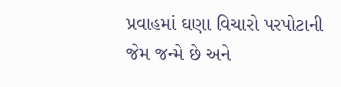પ્રવાહમાં ઘણા વિચારો પરપોટાની જેમ જન્મે છે અને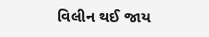વિલીન થઈ જાય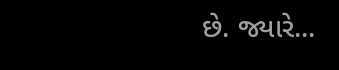છે. જ્યારે...